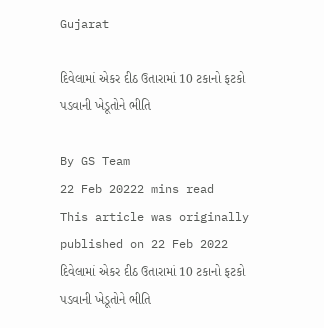Gujarat

દિવેલામાં એકર દીઠ ઉતારામાં 10 ટકાનો ફટકો પડવાની ખેડૂતોને ભીતિ

By GS Team
22 Feb 20222 mins read
This article was originally published on 22 Feb 2022
દિવેલામાં એકર દીઠ ઉતારામાં 10 ટકાનો ફટકો પડવાની ખેડૂતોને ભીતિ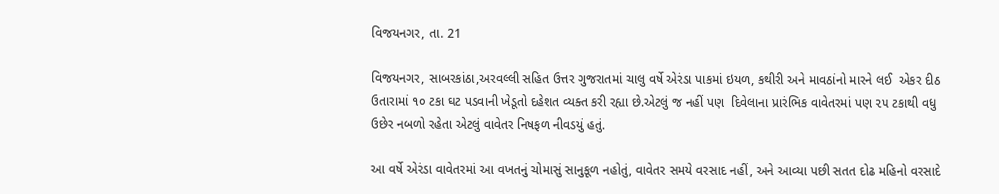વિજયનગર, તા. 21

વિજયનગર, સાબરકાંઠા,અરવલ્લી સહિત ઉત્તર ગુજરાતમાં ચાલુ વર્ષે એરંડા પાકમાં ઇયળ, કથીરી અને માવઠાંનો મારને લઈ  એકર દીઠ ઉતારામાં ૧૦ ટકા ઘટ પડવાની ખેડૂતો દહેશત વ્યક્ત કરી રહ્યા છે.એટલું જ નહીં પણ  દિવેલાના પ્રારંભિક વાવેતરમાં પણ ૨૫ ટકાથી વધુ ઉછેર નબળો રહેતા એટલું વાવેતર નિષફળ નીવડયું હતું.

આ વર્ષે એરંડા વાવેતરમાં આ વખતનું ચોમાસું સાનુકૂળ નહોતું, વાવેતર સમયે વરસાદ નહીં, અને આવ્યા પછી સતત દોઢ મહિનો વરસાદે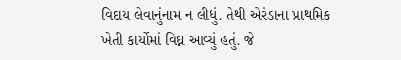વિદાય લેવાનુંનામ ન લીધું. તેથી એરંડાના પ્રાથમિક ખેતી કાર્યોમાં વિઘ્ન આવ્યું હતું. જે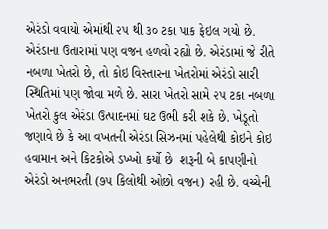એરંડો વવાયો એમાંથી ૨૫ થી ૩૦ ટકા પાક ફેઇલ ગયો છે. એરંડાના ઉતારામાં પણ વજન હળવો રહ્યો છે. એરંડામાં જે રીતે નબળા ખેતરો છે, તો કોઇ વિસ્તારના ખેતરોમાં એરંડો સારી સ્થિતિમાં પણ જોવા મળે છે. સારા ખેતરો સામે ૨૫ ટકા નબળા ખેતરો કુલ એરંડા ઉત્પાદનમાં ઘટ ઉભી કરી શકે છે. ખેડૂતો જણાવે છે કે આ વખતની એરંડા સિઝનમાં પહેલેથી કોઇને કોઇ હવામાન અને કિટકોએ ડખ્ખો કર્યો છે  શરૂની બે કાપણીનો એરંડો અનભરતી (૭૫ કિલોથી ઓછો વજન) રહી છે. વચ્ચેની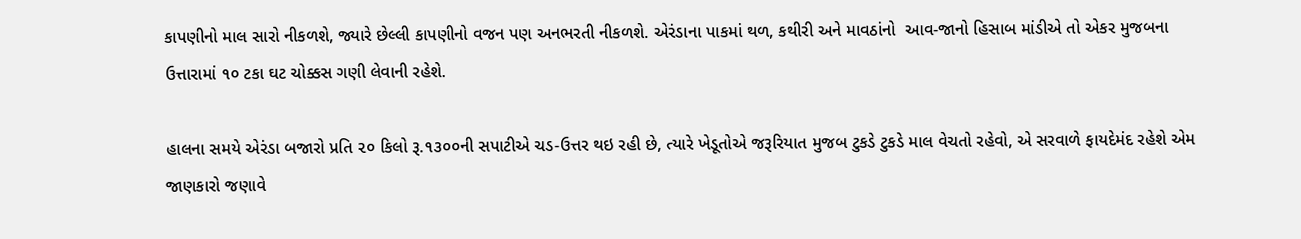કાપણીનો માલ સારો નીકળશે, જ્યારે છેલ્લી કાપણીનો વજન પણ અનભરતી નીકળશે. એરંડાના પાકમાં થળ, કથીરી અને માવઠાંનો  આવ-જાનો હિસાબ માંડીએ તો એકર મુજબના ઉત્તારામાં ૧૦ ટકા ઘટ ચોક્કસ ગણી લેવાની રહેશે.

હાલના સમયે એરંડા બજારો પ્રતિ ૨૦ કિલો રૂ.૧૩૦૦ની સપાટીએ ચડ-ઉત્તર થઇ રહી છે, ત્યારે ખેડૂતોએ જરૂરિયાત મુજબ ટુકડે ટુકડે માલ વેચતો રહેવો, એ સરવાળે ફાયદેમંદ રહેશે એમ જાણકારો જણાવે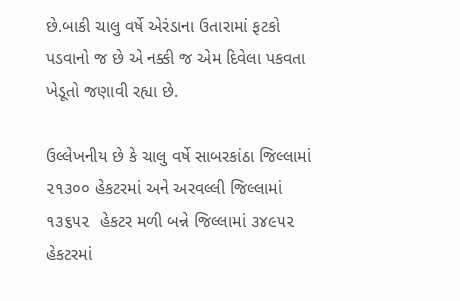છે.બાકી ચાલુ વર્ષે એરંડાના ઉતારામાં ફટકો પડવાનો જ છે એ નક્કી જ એમ દિવેલા પકવતા ખેડૂતો જણાવી રહ્યા છે.

ઉલ્લેખનીય છે કે ચાલુ વર્ષે સાબરકાંઠા જિલ્લામાં ૨૧૩૦૦ હેકટરમાં અને અરવલ્લી જિલ્લામાં ૧૩૬૫૨  હેકટર મળી બન્ને જિલ્લામાં ૩૪૯૫૨ હેકટરમાં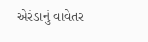એરંડાનું વાવેતર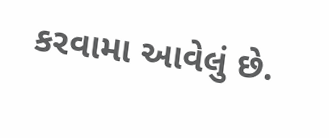કરવામા આવેલું છે.